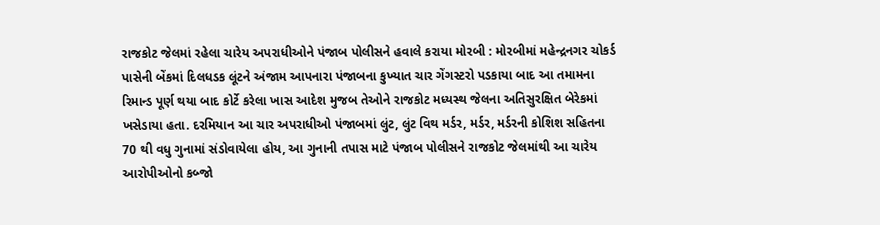રાજકોટ જેલમાં રહેલા ચારેય અપરાધીઓને પંજાબ પોલીસને હવાલે કરાયા મોરબી : મોરબીમાં મહેન્દ્રનગર ચોકર્ડ પાસેની બેંકમાં દિલધડક લૂંટને અંજામ આપનારા પંજાબના કુખ્યાત ચાર ગેંગસ્ટરો પડકાયા બાદ આ તમામના રિમાન્ડ પૂર્ણ થયા બાદ કોર્ટે કરેલા ખાસ આદેશ મુજબ તેઓને રાજકોટ મધ્યસ્થ જેલના અતિસુરક્ષિત બેરેકમાં ખસેડાયા હતા. દરમિયાન આ ચાર અપરાધીઓ પંજાબમાં લુંટ, લુંટ વિથ મર્ડર, મર્ડર, મર્ડરની કોશિશ સહિતના 70 થી વધુ ગુનામાં સંડોવાયેલા હોય, આ ગુનાની તપાસ માટે પંજાબ પોલીસને રાજકોટ જેલમાંથી આ ચારેય આરોપીઓનો કબ્જો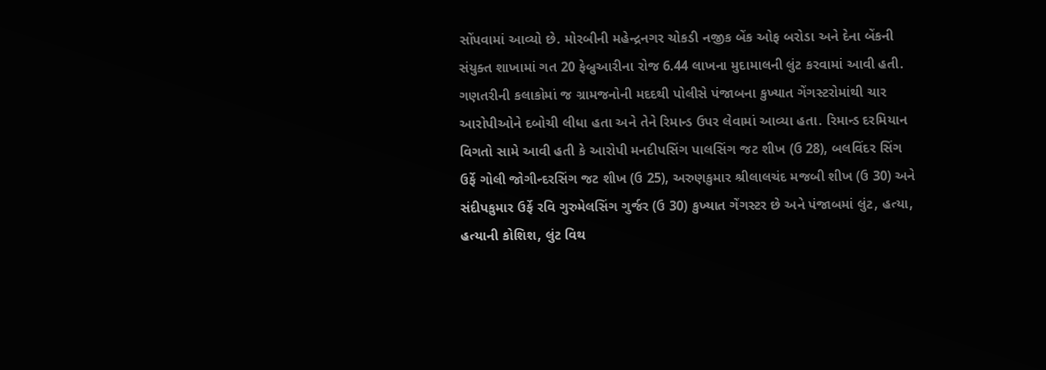સોંપવામાં આવ્યો છે. મોરબીની મહેન્દ્રનગર ચોકડી નજીક બેંક ઓફ બરોડા અને દેના બેંકની સંયુક્ત શાખામાં ગત 20 ફેબ્રુઆરીના રોજ 6.44 લાખના મુદામાલની લુંટ કરવામાં આવી હતી. ગણતરીની કલાકોમાં જ ગ્રામજનોની મદદથી પોલીસે પંજાબના કુખ્યાત ગેંગસ્ટરોમાંથી ચાર આરોપીઓને દબોચી લીધા હતા અને તેને રિમાન્ડ ઉપર લેવામાં આવ્યા હતા. રિમાન્ડ દરમિયાન વિગતો સામે આવી હતી કે આરોપી મનદીપસિંગ પાલસિંગ જટ શીખ (ઉ 28), બલવિંદર સિંગ ઉર્ફે ગોલી જોગીન્દરસિંગ જટ શીખ (ઉ 25), અરુણકુમાર શ્રીલાલચંદ મજબી શીખ (ઉ 30) અને સંદીપકુમાર ઉર્ફે રવિ ગુરુમેલસિંગ ગુર્જર (ઉ 30) કુખ્યાત ગેંગસ્ટર છે અને પંજાબમાં લુંટ, હત્યા, હત્યાની કોશિશ, લુંટ વિથ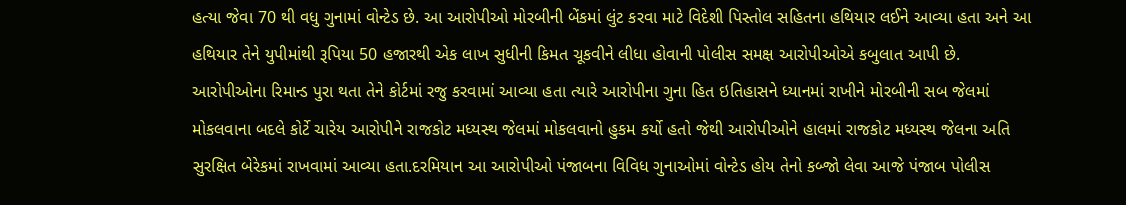હત્યા જેવા 70 થી વધુ ગુનામાં વોન્ટેડ છે. આ આરોપીઓ મોરબીની બેંકમાં લુંટ કરવા માટે વિદેશી પિસ્તોલ સહિતના હથિયાર લઈને આવ્યા હતા અને આ હથિયાર તેને યુપીમાંથી રૂપિયા 50 હજારથી એક લાખ સુધીની કિમત ચૂકવીને લીધા હોવાની પોલીસ સમક્ષ આરોપીઓએ કબુલાત આપી છે. આરોપીઓના રિમાન્ડ પુરા થતા તેને કોર્ટમાં રજુ કરવામાં આવ્યા હતા ત્યારે આરોપીના ગુના હિત ઇતિહાસને ધ્યાનમાં રાખીને મોરબીની સબ જેલમાં મોકલવાના બદલે કોર્ટે ચારેય આરોપીને રાજકોટ મધ્યસ્થ જેલમાં મોકલવાનો હુકમ કર્યો હતો જેથી આરોપીઓને હાલમાં રાજકોટ મધ્યસ્થ જેલના અતિ સુરક્ષિત બેરેકમાં રાખવામાં આવ્યા હતા.દરમિયાન આ આરોપીઓ પંજાબના વિવિધ ગુનાઓમાં વોન્ટેડ હોય તેનો કબ્જો લેવા આજે પંજાબ પોલીસ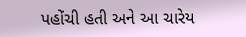પહોંચી હતી અને આ ચારેય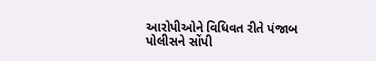આરોપીઓને વિધિવત રીતે પંજાબ પોલીસને સોંપી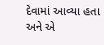દેવામાં આવ્યા હતા અને એ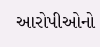આરોપીઓનો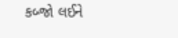કબ્જો લઈને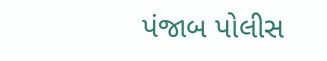પંજાબ પોલીસ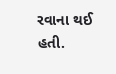રવાના થઈ હતી.